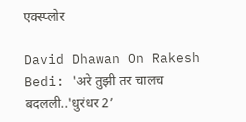एक्स्प्लोर

David Dhawan On Rakesh Bedi: 'अरे तुझी तर चालच बदलली..'धुरंधर 2’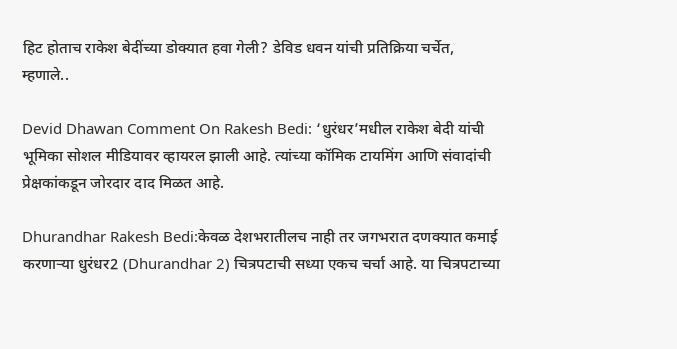हिट होताच राकेश बेदींच्या डोक्यात हवा गेली? डेविड धवन यांची प्रतिक्रिया चर्चेत, म्हणाले..

Devid Dhawan Comment On Rakesh Bedi: ‘धुरंधर’मधील राकेश बेदी यांची भूमिका सोशल मीडियावर व्हायरल झाली आहे. त्यांच्या कॉमिक टायमिंग आणि संवादांची प्रेक्षकांकडून जोरदार दाद मिळत आहे.

Dhurandhar Rakesh Bedi:केवळ देशभरातीलच नाही तर जगभरात दणक्यात कमाई करणाऱ्या धुरंधर2 (Dhurandhar 2) चित्रपटाची सध्या एकच चर्चा आहे. या चित्रपटाच्या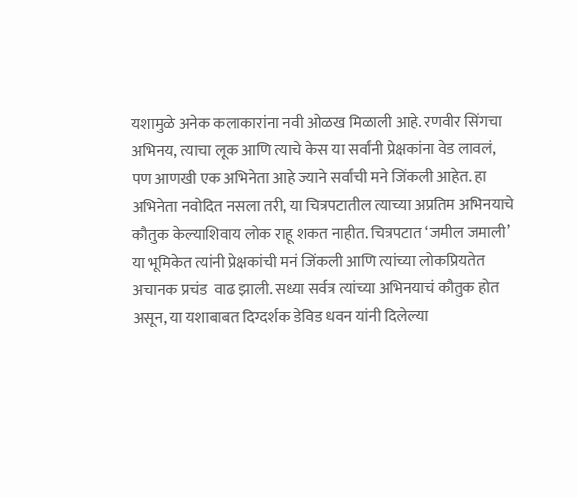यशामुळे अनेक कलाकारांना नवी ओळख मिळाली आहे. रणवीर सिंगचा अभिनय, त्याचा लूक आणि त्याचे केस या सर्वांनी प्रेक्षकांना वेड लावलं, पण आणखी एक अभिनेता आहे ज्याने सर्वांची मने जिंकली आहेत. हा अभिनेता नवोदित नसला तरी, या चित्रपटातील त्याच्या अप्रतिम अभिनयाचे कौतुक केल्याशिवाय लोक राहू शकत नाहीत. चित्रपटात ‘जमील जमाली’ या भूमिकेत त्यांनी प्रेक्षकांची मनं जिंकली आणि त्यांच्या लोकप्रियतेत अचानक प्रचंड  वाढ झाली. सध्या सर्वत्र त्यांच्या अभिनयाचं कौतुक होत असून, या यशाबाबत दिग्दर्शक डेविड धवन यांनी दिलेल्या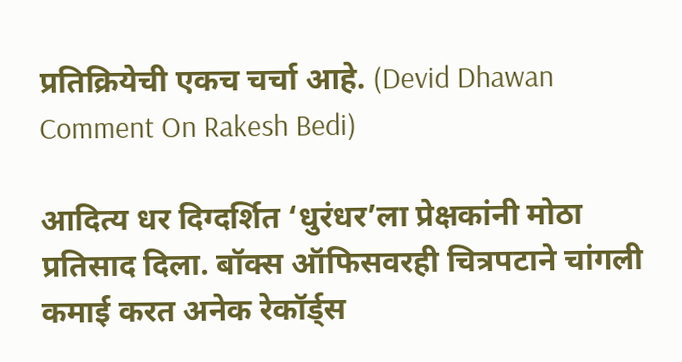प्रतिक्रियेची एकच चर्चा आहे. (Devid Dhawan Comment On Rakesh Bedi)

आदित्य धर दिग्दर्शित ‘धुरंधर’ला प्रेक्षकांनी मोठा प्रतिसाद दिला. बॉक्स ऑफिसवरही चित्रपटाने चांगली कमाई करत अनेक रेकॉर्ड्स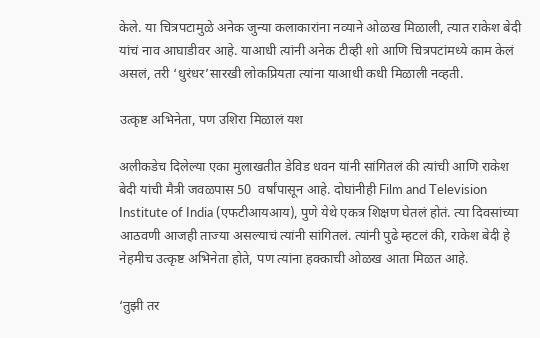केले. या चित्रपटामुळे अनेक जुन्या कलाकारांना नव्याने ओळख मिळाली, त्यात राकेश बेदी यांचं नाव आघाडीवर आहे. याआधी त्यांनी अनेक टीव्ही शो आणि चित्रपटांमध्ये काम केलं असलं, तरी ‘धुरंधर’सारखी लोकप्रियता त्यांना याआधी कधी मिळाली नव्हती.

उत्कृष्ट अभिनेता, पण उशिरा मिळालं यश

अलीकडेच दिलेल्या एका मुलाखतीत डेविड धवन यांनी सांगितलं की त्यांची आणि राकेश बेदी यांची मैत्री जवळपास 50  वर्षांपासून आहे. दोघांनीही Film and Television Institute of India (एफटीआयआय), पुणे येथे एकत्र शिक्षण घेतलं होतं. त्या दिवसांच्या आठवणी आजही ताज्या असल्याचं त्यांनी सांगितलं. त्यांनी पुढे म्हटलं की, राकेश बेदी हे नेहमीच उत्कृष्ट अभिनेता होते, पण त्यांना हक्काची ओळख आता मिळत आहे.

‘तुझी तर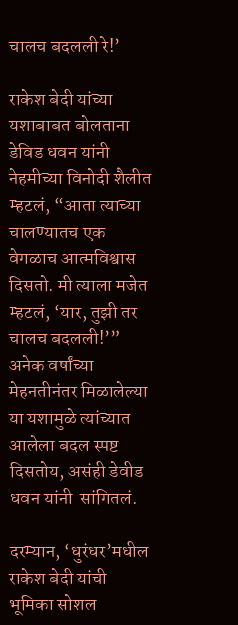चालच बदलली रे!’

राकेश बेदी यांच्या यशाबाबत बोलताना डेविड धवन यांनी नेहमीच्या विनोदी शैलीत म्हटलं, “आता त्याच्या चालण्यातच एक वेगळाच आत्मविश्वास दिसतो. मी त्याला मजेत म्हटलं, ‘यार, तुझी तर चालच बदलली!’” अनेक वर्षांच्या मेहनतीनंतर मिळालेल्या या यशामुळे त्यांच्यात आलेला बदल स्पष्ट दिसतोय, असंही डेवीड धवन यांनी  सांगितलं.

दरम्यान, ‘धुरंधर’मधील राकेश बेदी यांची भूमिका सोशल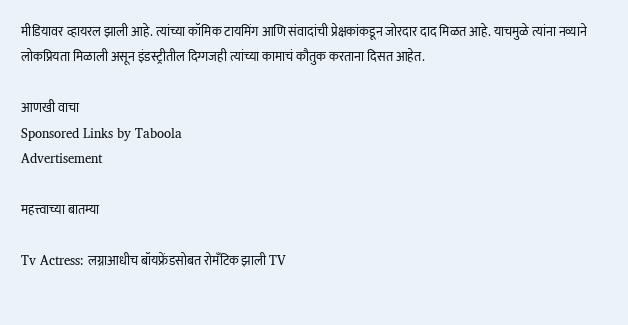मीडियावर व्हायरल झाली आहे. त्यांच्या कॉमिक टायमिंग आणि संवादांची प्रेक्षकांकडून जोरदार दाद मिळत आहे. याचमुळे त्यांना नव्याने लोकप्रियता मिळाली असून इंडस्ट्रीतील दिग्गजही त्यांच्या कामाचं कौतुक करताना दिसत आहेत.

आणखी वाचा
Sponsored Links by Taboola
Advertisement

महत्त्वाच्या बातम्या

Tv Actress: लग्नाआधीच बॉयफ्रेंडसोबत रोमँटिक झाली TV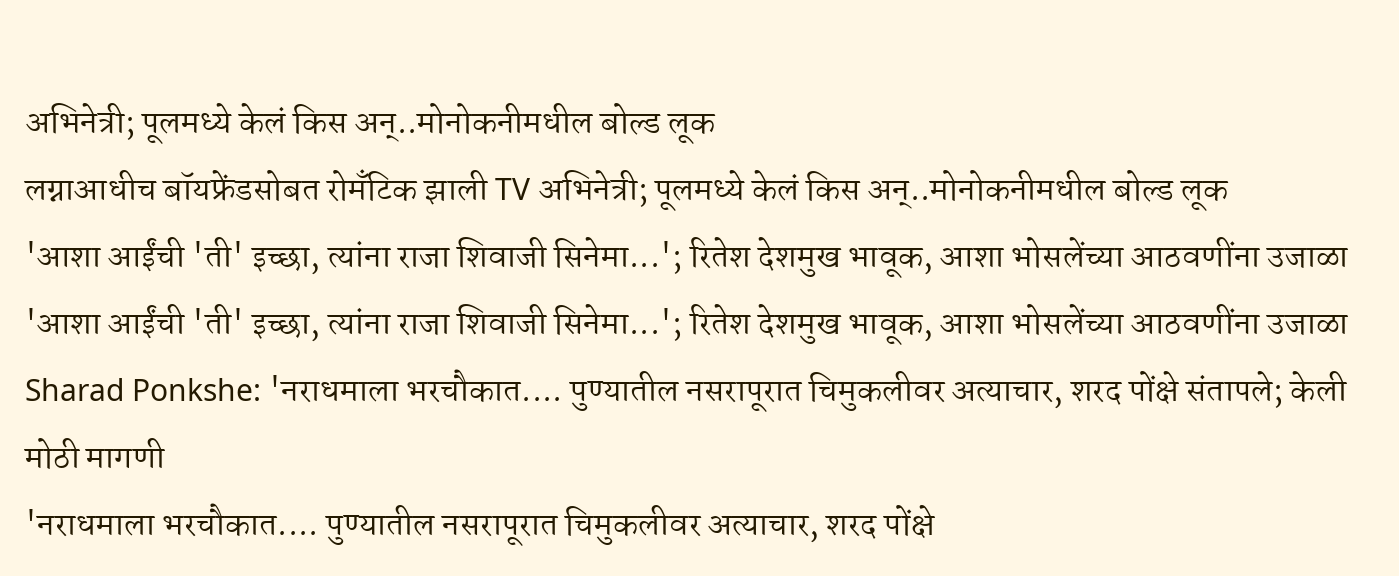अभिनेत्री; पूलमध्ये केलं किस अन्..मोनोकनीमधील बोल्ड लूक
लग्नाआधीच बॉयफ्रेंडसोबत रोमँटिक झाली TV अभिनेत्री; पूलमध्ये केलं किस अन्..मोनोकनीमधील बोल्ड लूक
'आशा आईंची 'ती' इच्छा, त्यांना राजा शिवाजी सिनेमा...'; रितेश देशमुख भावूक, आशा भोसलेंच्या आठवणींना उजाळा
'आशा आईंची 'ती' इच्छा, त्यांना राजा शिवाजी सिनेमा...'; रितेश देशमुख भावूक, आशा भोसलेंच्या आठवणींना उजाळा
Sharad Ponkshe: 'नराधमाला भरचौकात.... पुण्यातील नसरापूरात चिमुकलीवर अत्याचार, शरद पोंक्षे संतापले; केली मोठी मागणी
'नराधमाला भरचौकात.... पुण्यातील नसरापूरात चिमुकलीवर अत्याचार, शरद पोंक्षे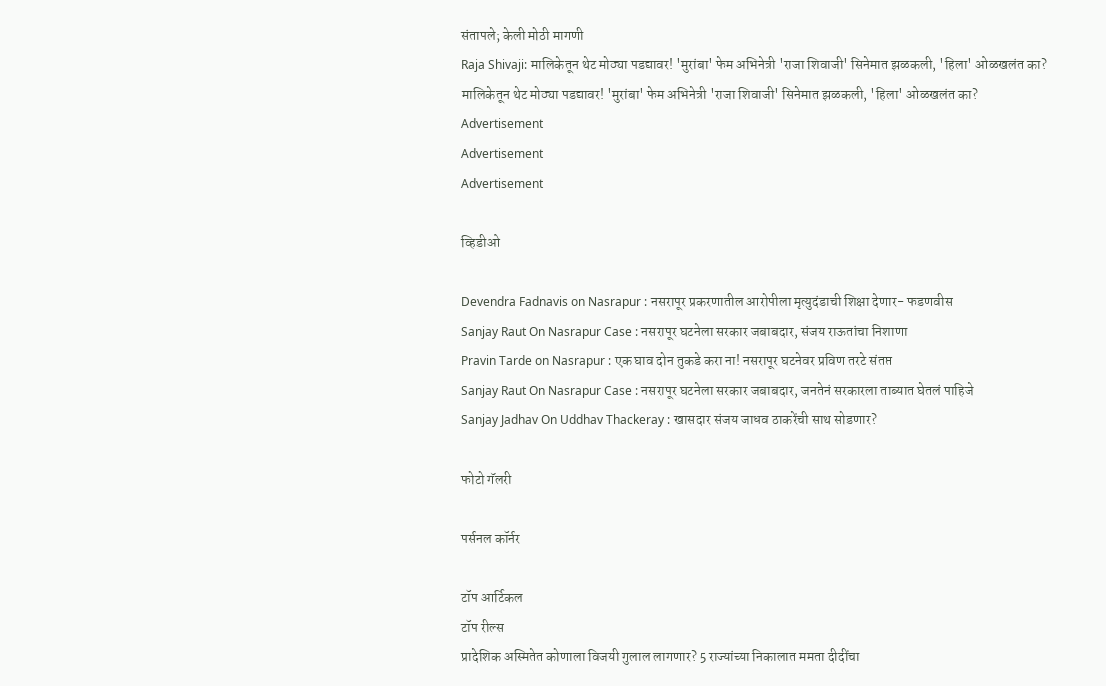संतापले; केली मोठी मागणी
Raja Shivaji: मालिकेतून थेट मोठ्या पडद्यावर! 'मुरांबा' फेम अभिनेत्री 'राजा शिवाजी' सिनेमात झळकली, 'हिला' ओळखलंत का?
मालिकेतून थेट मोठ्या पडद्यावर! 'मुरांबा' फेम अभिनेत्री 'राजा शिवाजी' सिनेमात झळकली, 'हिला' ओळखलंत का?
Advertisement
Advertisement
Advertisement

व्हिडीओ

Devendra Fadnavis on Nasrapur : नसरापूर प्रकरणातील आरोपीला मृत्युदंडाची शिक्षा देणार- फडणवीस
Sanjay Raut On Nasrapur Case : नसरापूर घटनेला सरकार जबाबदार, संजय राऊतांचा निशाणा
Pravin Tarde on Nasrapur : एक घाव दोन तुकडे करा ना! नसरापूर घटनेवर प्रविण तरटे संतप्त
Sanjay Raut On Nasrapur Case : नसरापूर घटनेला सरकार जबाबदार, जनतेनं सरकारला ताब्यात घेतलं पाहिजे
Sanjay Jadhav On Uddhav Thackeray : खासदार संजय जाधव ठाकरेंची साथ सोडणार?

फोटो गॅलरी

पर्सनल कॉर्नर

टॉप आर्टिकल
टॉप रील्स
प्रादेशिक अस्मितेत कोणाला विजयी गुलाल लागणार? 5 राज्यांच्या निकालात ममता दीदींचा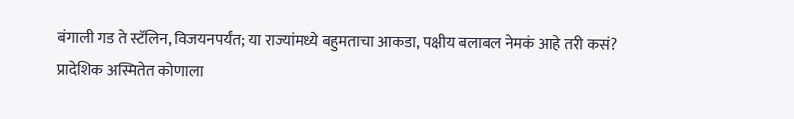बंगाली गड ते स्टॅलिन, विजयनपर्यंत; या राज्यांमध्ये बहुमताचा आकडा, पक्षीय बलाबल नेमकं आहे तरी कसं?
प्रादेशिक अस्मितेत कोणाला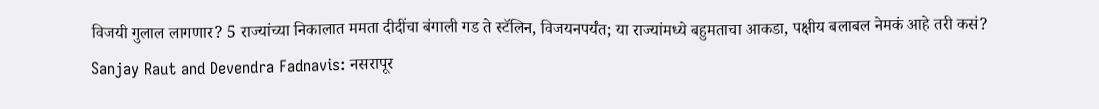विजयी गुलाल लागणार? 5 राज्यांच्या निकालात ममता दीदींचा बंगाली गड ते स्टॅलिन, विजयनपर्यंत; या राज्यांमध्ये बहुमताचा आकडा, पक्षीय बलाबल नेमकं आहे तरी कसं?
Sanjay Raut and Devendra Fadnavis: नसरापूर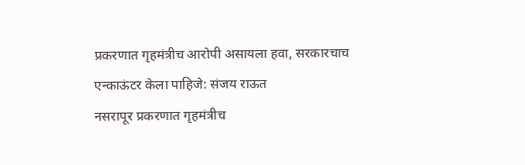प्रकरणात गृहमंत्रीच आरोपी असायला हवा, सरकारचाच एन्काऊंटर केला पाहिजे: संजय राऊत
नसरापूर प्रकरणात गृहमंत्रीच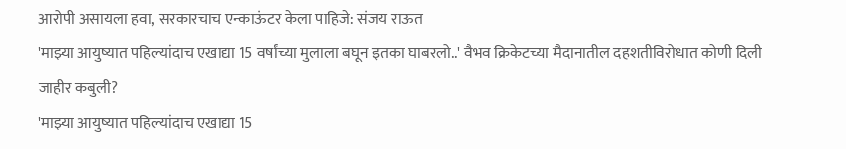आरोपी असायला हवा, सरकारचाच एन्काऊंटर केला पाहिजे: संजय राऊत
'माझ्या आयुष्यात पहिल्यांदाच एखाद्या 15 वर्षांच्या मुलाला बघून इतका घाबरलो..' वैभव क्रिकेटच्या मैदानातील दहशतीविरोधात कोणी दिली जाहीर कबुली?
'माझ्या आयुष्यात पहिल्यांदाच एखाद्या 15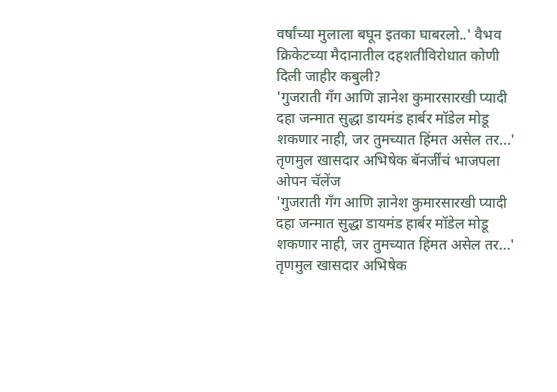वर्षांच्या मुलाला बघून इतका घाबरलो..' वैभव क्रिकेटच्या मैदानातील दहशतीविरोधात कोणी दिली जाहीर कबुली?
'गुजराती गँग आणि ज्ञानेश कुमारसारखी प्यादी दहा जन्मात सुद्धा डायमंड हार्बर मॉडेल मोडू शकणार नाही, जर तुमच्यात हिंमत असेल तर...' तृणमुल खासदार अभिषेक बॅनर्जींचं भाजपला ओपन चॅलेंज
'गुजराती गँग आणि ज्ञानेश कुमारसारखी प्यादी दहा जन्मात सुद्धा डायमंड हार्बर मॉडेल मोडू शकणार नाही, जर तुमच्यात हिंमत असेल तर...' तृणमुल खासदार अभिषेक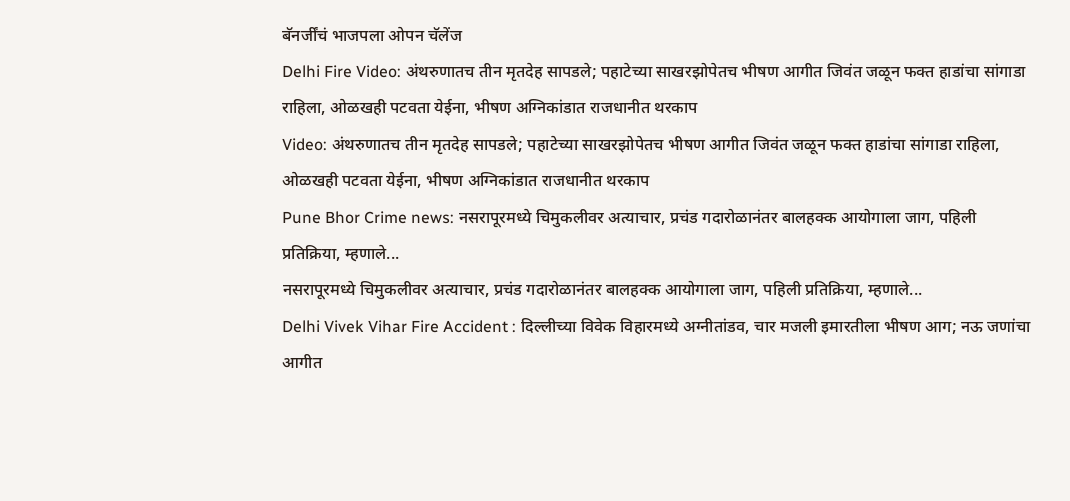बॅनर्जींचं भाजपला ओपन चॅलेंज
Delhi Fire Video: अंथरुणातच तीन मृतदेह सापडले; पहाटेच्या साखरझोपेतच भीषण आगीत जिवंत जळून फक्त हाडांचा सांगाडा राहिला, ओळखही पटवता येईना, भीषण अग्निकांडात राजधानीत थरकाप
Video: अंथरुणातच तीन मृतदेह सापडले; पहाटेच्या साखरझोपेतच भीषण आगीत जिवंत जळून फक्त हाडांचा सांगाडा राहिला, ओळखही पटवता येईना, भीषण अग्निकांडात राजधानीत थरकाप
Pune Bhor Crime news: नसरापूरमध्ये चिमुकलीवर अत्याचार, प्रचंड गदारोळानंतर बालहक्क आयोगाला जाग, पहिली प्रतिक्रिया, म्हणाले...
नसरापूरमध्ये चिमुकलीवर अत्याचार, प्रचंड गदारोळानंतर बालहक्क आयोगाला जाग, पहिली प्रतिक्रिया, म्हणाले...
Delhi Vivek Vihar Fire Accident : दिल्लीच्या विवेक विहारमध्ये अग्नीतांडव, चार मजली इमारतीला भीषण आग; नऊ जणांचा आगीत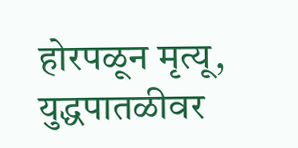होरपळून मृत्यू, युद्धपातळीवर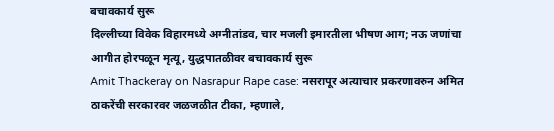बचावकार्य सुरू
दिल्लीच्या विवेक विहारमध्ये अग्नीतांडव, चार मजली इमारतीला भीषण आग; नऊ जणांचा आगीत होरपळून मृत्यू, युद्धपातळीवर बचावकार्य सुरू
Amit Thackeray on Nasrapur Rape case: नसरापूर अत्याचार प्रकरणावरुन अमित ठाकरेंची सरकारवर जळजळीत टीका, म्हणाले,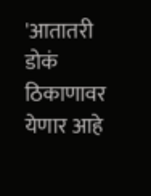'आतातरी डोकं ठिकाणावर येणार आहे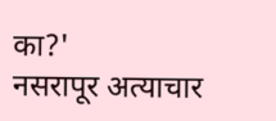का?'
नसरापूर अत्याचार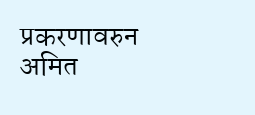प्रकरणावरुन अमित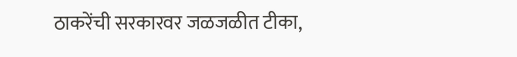ठाकरेंची सरकारवर जळजळीत टीका,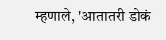म्हणाले, 'आतातरी डोकं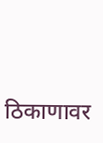ठिकाणावर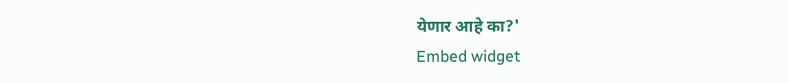येणार आहे का?'
Embed widget